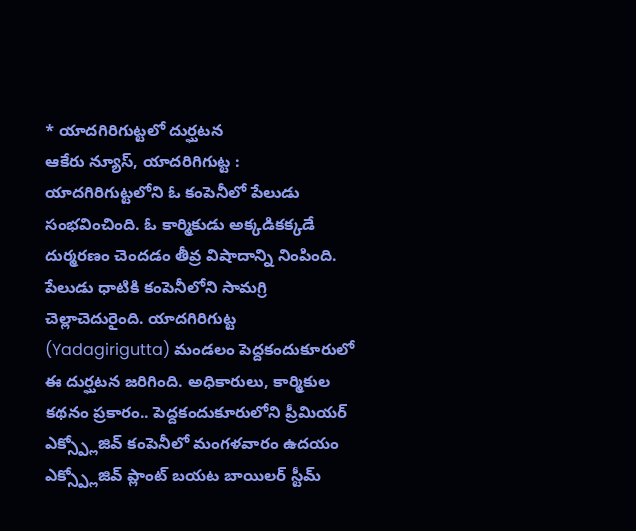* యాదగిరిగుట్టలో దుర్ఘటన
ఆకేరు న్యూస్, యాదరిగిగుట్ట : యాదగిరిగుట్టలోని ఓ కంపెనీలో పేలుడు సంభవించింది. ఓ కార్మికుడు అక్కడికక్కడే దుర్మరణం చెందడం తీవ్ర విషాదాన్ని నింపింది. పేలుడు ధాటికి కంపెనీలోని సామగ్రి చెల్లాచెదురైంది. యాదగిరిగుట్ట (Yadagirigutta) మండలం పెద్దకందుకూరులో ఈ దుర్ఘటన జరిగింది. అధికారులు, కార్మికుల కథనం ప్రకారం.. పెద్దకందుకూరులోని ప్రీమియర్ ఎక్స్ప్లోజివ్ కంపెనీలో మంగళవారం ఉదయం ఎక్స్ప్లోజివ్ ప్లాంట్ బయట బాయిలర్ స్టీమ్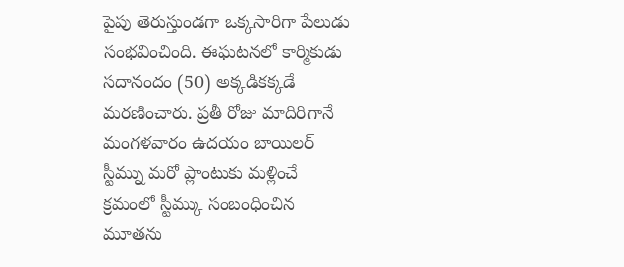పైపు తెరుస్తుండగా ఒక్కసారిగా పేలుడు సంభవించింది. ఈఘటనలో కార్మికుడు సదానందం (50) అక్కడికక్కడే మరణించారు. ప్రతీ రోజు మాదిరిగానే మంగళవారం ఉదయం బాయిలర్ స్టీమ్ను మరో ప్లాంటుకు మళ్లించే క్రమంలో స్టీమ్కు సంబంధించిన మూతను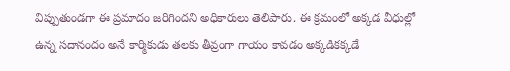విప్పుతుండగా ఈ ప్రమాదం జరిగిందని అధికారులు తెలిపారు. ఈ క్రమంలో అక్కడ వీధుల్లో ఉన్న సదానందం అనే కార్మికుడు తలకు తీవ్రంగా గాయం కావడం అక్కడికక్కడే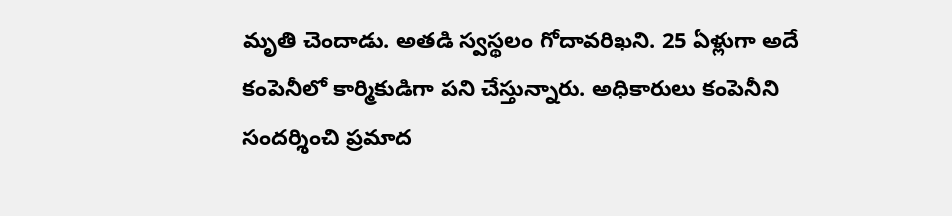మృతి చెందాడు. అతడి స్వస్థలం గోదావరిఖని. 25 ఏళ్లుగా అదే కంపెనీలో కార్మికుడిగా పని చేస్తున్నారు. అధికారులు కంపెనీని సందర్శించి ప్రమాద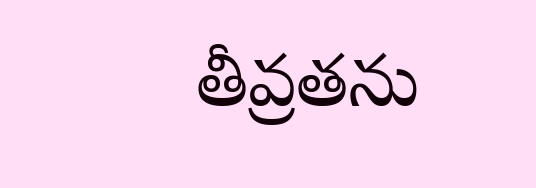తీవ్రతను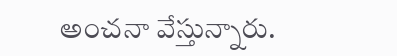అంచనా వేస్తున్నారు.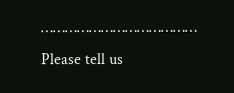…………………………………
Please tell us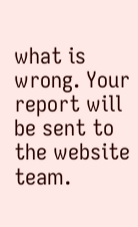what is wrong. Your report will be sent to the website team.